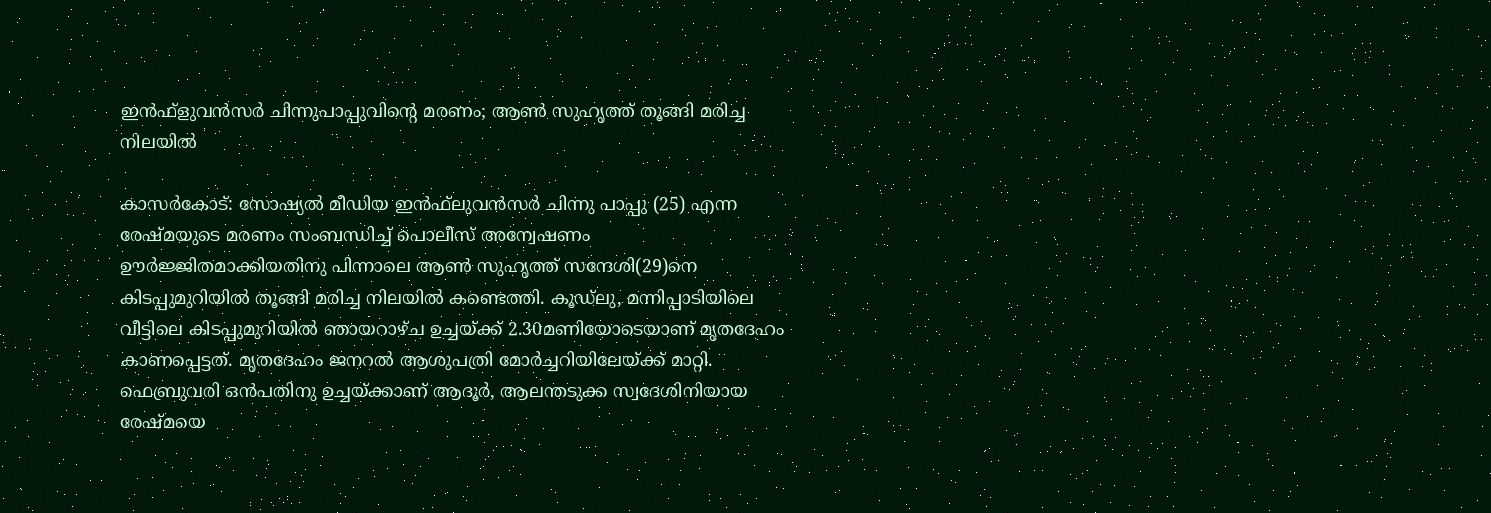ഇന്‍ഫ്‌ളുവന്‍സര്‍ ചിന്നുപാപ്പുവിന്റെ മരണം; ആണ്‍ സുഹൃത്ത് തൂങ്ങി മരിച്ച നിലയില്‍

കാസര്‍കോട്: സോഷ്യല്‍ മീഡിയ ഇന്‍ഫ്‌ലുവന്‍സര്‍ ചിന്നു പാപ്പു (25) എന്ന രേഷ്മയുടെ മരണം സംബന്ധിച്ച് പൊലീസ് അന്വേഷണം ഊര്‍ജ്ജിതമാക്കിയതിനു പിന്നാലെ ആണ്‍ സുഹൃത്ത് സന്ദേശി(29)നെ കിടപ്പുമുറിയില്‍ തൂങ്ങി മരിച്ച നിലയില്‍ കണ്ടെത്തി. കൂഡ്ലു, മന്നിപ്പാടിയിലെ വീട്ടിലെ കിടപ്പുമുറിയില്‍ ഞായറാഴ്ച ഉച്ചയ്ക്ക് 2.30മണിയോടെയാണ് മൃതദേഹം കാണപ്പെട്ടത്. മൃതദേഹം ജനറല്‍ ആശുപത്രി മോര്‍ച്ചറിയിലേയ്ക്ക് മാറ്റി.
ഫെബ്രുവരി ഒന്‍പതിനു ഉച്ചയ്ക്കാണ് ആദൂര്‍, ആലന്തടുക്ക സ്വദേശിനിയായ രേഷ്മയെ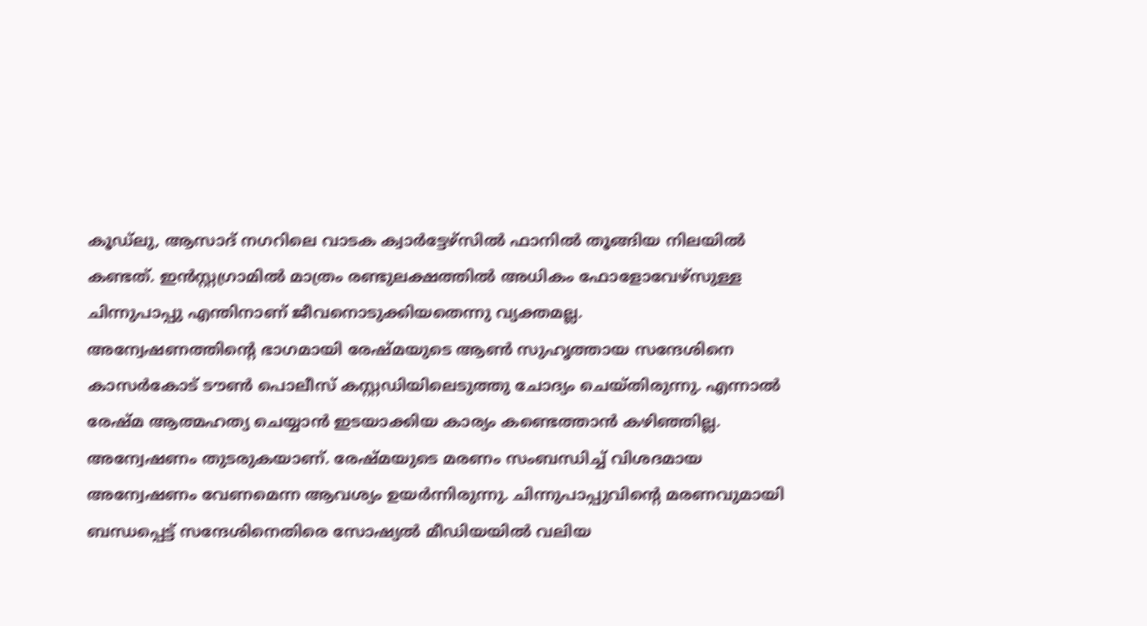കൂഡ്ലു, ആസാദ് നഗറിലെ വാടക ക്വാര്‍ട്ടേഴ്സില്‍ ഫാനില്‍ തൂങ്ങിയ നിലയില്‍ കണ്ടത്. ഇന്‍സ്റ്റഗ്രാമില്‍ മാത്രം രണ്ടുലക്ഷത്തില്‍ അധികം ഫോളോവേഴ്സുള്ള ചിന്നുപാപ്പു എന്തിനാണ് ജീവനൊടുക്കിയതെന്നു വ്യക്തമല്ല.
അന്വേഷണത്തിന്റെ ഭാഗമായി രേഷ്മയുടെ ആണ്‍ സുഹൃത്തായ സന്ദേശിനെ കാസര്‍കോട് ടൗണ്‍ പൊലീസ് കസ്റ്റഡിയിലെടുത്തു ചോദ്യം ചെയ്തിരുന്നു. എന്നാല്‍ രേഷ്മ ആത്മഹത്യ ചെയ്യാന്‍ ഇടയാക്കിയ കാര്യം കണ്ടെത്താന്‍ കഴിഞ്ഞില്ല. അന്വേഷണം തുടരുകയാണ്. രേഷ്മയുടെ മരണം സംബന്ധിച്ച് വിശദമായ അന്വേഷണം വേണമെന്ന ആവശ്യം ഉയര്‍ന്നിരുന്നു. ചിന്നുപാപ്പുവിന്റെ മരണവുമായി ബന്ധപ്പെട്ട് സന്ദേശിനെതിരെ സോഷ്യല്‍ മീഡിയയില്‍ വലിയ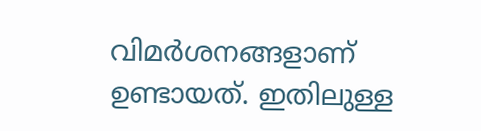വിമര്‍ശനങ്ങളാണ് ഉണ്ടായത്. ഇതിലുള്ള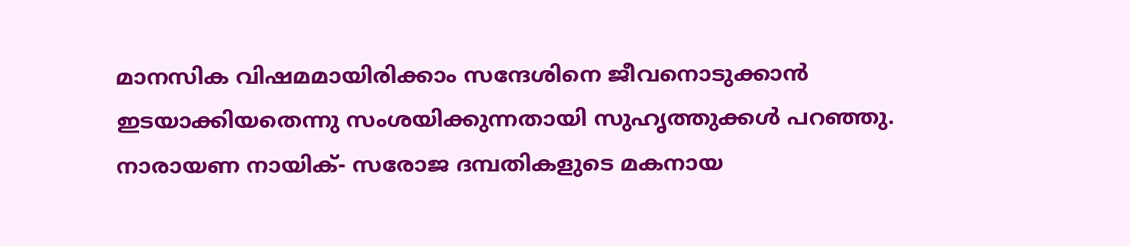മാനസിക വിഷമമായിരിക്കാം സന്ദേശിനെ ജീവനൊടുക്കാന്‍ ഇടയാക്കിയതെന്നു സംശയിക്കുന്നതായി സുഹൃത്തുക്കള്‍ പറഞ്ഞു.
നാരായണ നായിക്- സരോജ ദമ്പതികളുടെ മകനായ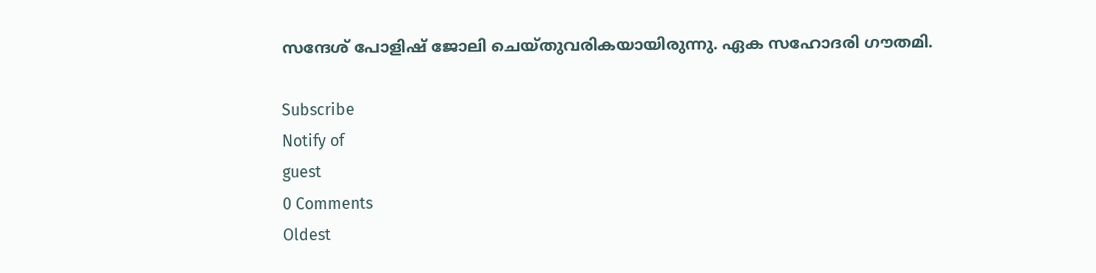സന്ദേശ് പോളിഷ് ജോലി ചെയ്തുവരികയായിരുന്നു. ഏക സഹോദരി ഗൗതമി.

Subscribe
Notify of
guest
0 Comments
Oldest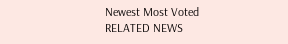Newest Most Voted
RELATED NEWS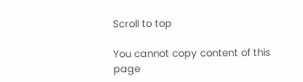Scroll to top

You cannot copy content of this page